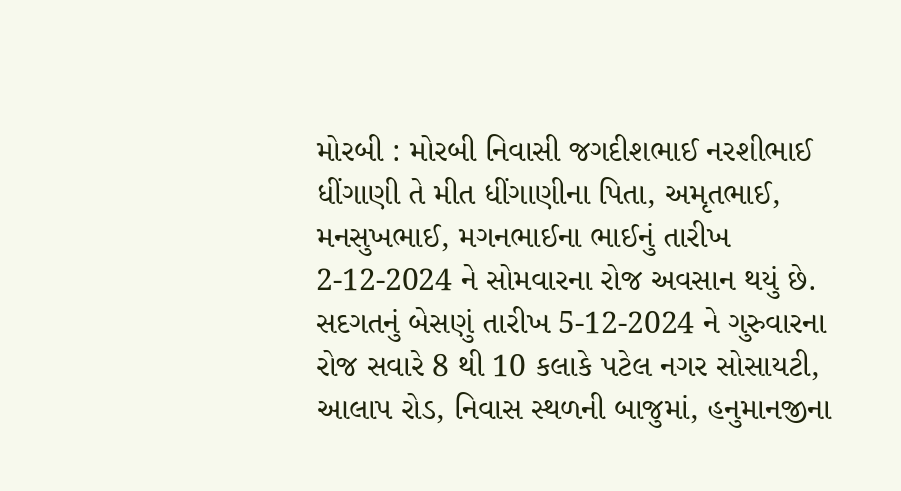મોરબી : મોરબી નિવાસી જગદીશભાઈ નરશીભાઈ ધીંગાણી તે મીત ધીંગાણીના પિતા, અમૃતભાઈ, મનસુખભાઈ, મગનભાઈના ભાઈનું તારીખ 2-12-2024 ને સોમવારના રોજ અવસાન થયું છે. સદગતનું બેસણું તારીખ 5-12-2024 ને ગુરુવારના રોજ સવારે 8 થી 10 કલાકે પટેલ નગર સોસાયટી, આલાપ રોડ, નિવાસ સ્થળની બાજુમાં, હનુમાનજીના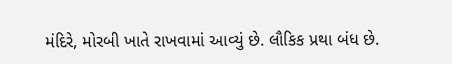મંદિરે, મોરબી ખાતે રાખવામાં આવ્યું છે. લૌકિક પ્રથા બંધ છે.